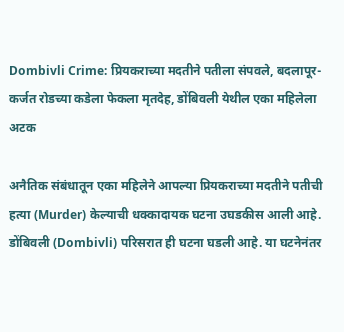Dombivli Crime: प्रियकराच्या मदतीने पतीला संपवले, बदलापूर-कर्जत रोडच्या कडेला फेकला मृतदेह, डोंबिवली येथील एका महिलेला अटक

अनैतिक संबंधातून एका महिलेने आपल्या प्रियकराच्या मदतीने पतीची हत्या (Murder) केल्याची धक्कादायक घटना उघडकीस आली आहे. डोंबिवली (Dombivli) परिसरात ही घटना घडली आहे. या घटनेनंतर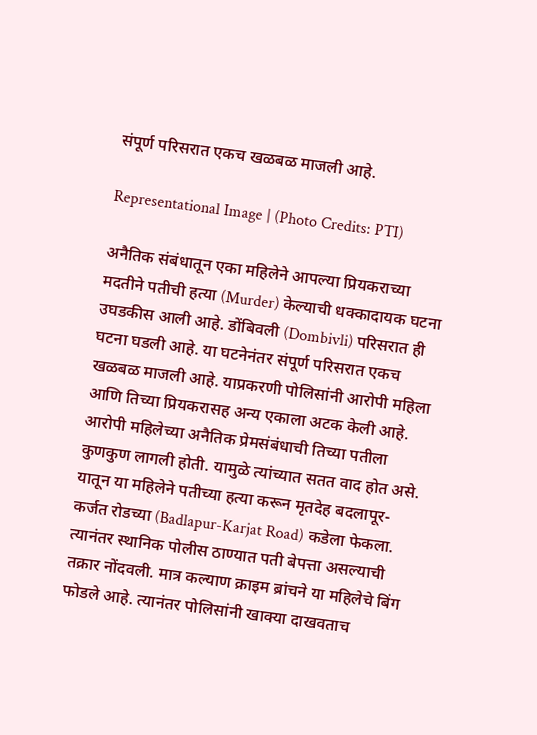संपूर्ण परिसरात एकच खळबळ माजली आहे.

Representational Image | (Photo Credits: PTI)

अनैतिक संबंधातून एका महिलेने आपल्या प्रियकराच्या मदतीने पतीची हत्या (Murder) केल्याची धक्कादायक घटना उघडकीस आली आहे. डोंबिवली (Dombivli) परिसरात ही घटना घडली आहे. या घटनेनंतर संपूर्ण परिसरात एकच खळबळ माजली आहे. याप्रकरणी पोलिसांनी आरोपी महिला आणि तिच्या प्रियकरासह अन्य एकाला अटक केली आहे. आरोपी महिलेच्या अनैतिक प्रेमसंबंधाची तिच्या पतीला कुणकुण लागली होती. यामुळे त्यांच्यात सतत वाद होत असे. यातून या महिलेने पतीच्या हत्या करून मृतदेह बदलापूर- कर्जत रोडच्या (Badlapur-Karjat Road) कडेला फेकला. त्यानंतर स्थानिक पोलीस ठाण्यात पती बेपत्ता असल्याची तक्रार नोंदवली. मात्र कल्याण क्राइम ब्रांचने या महिलेचे बिंग फोडले आहे. त्यानंतर पोलिसांनी खाक्या दाखवताच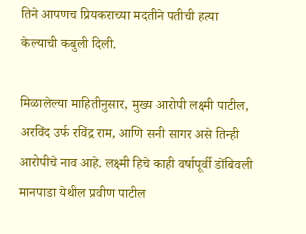तिने आपणच प्रियकराच्या मदतीने पतीची हत्या केल्याची कबुली दिली.

मिळालेल्या माहितीनुसार, मुख्य आरोपी लक्ष्मी पाटील, अरविंद उर्फ रविंद्र राम, आणि सनी सागर असे तिन्ही आरोपीचे नाव आहे. लक्ष्मी हिचे काही वर्षापूर्वी डोंबिवली मानपाडा येथील प्रवीण पाटील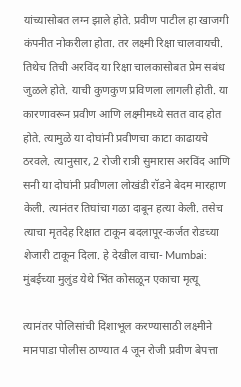यांच्यासोबत लग्न झाले होते. प्रवीण पाटील हा खाजगी कंपनीत नोकरीला होता. तर लक्ष्मी रिक्षा चालवायची. तिथेच तिची अरविंद या रिक्षा चालकासोबत प्रेम सबंध जुळले होते. याची कुणकुण प्रविणला लागली होती. या कारणावरून प्रवीण आणि लक्ष्मीमध्ये सतत वाद होत होते. त्यामुळे या दोघांनी प्रवीणचा काटा काढायचे ठरवले. त्यानुसार, 2 रोजी रात्री सुमारास अरविंद आणि सनी या दोघांनी प्रवीणला लोखंडी रॉडने बेदम मारहाण केली. त्यानंतर तिघांचा गळा दाबून हत्या केली. तसेच त्याचा मृतदेह रिक्षात टाकून बदलापूर-कर्जत रोडच्या शेजारी टाकून दिला. हे देखील वाचा- Mumbai: मुंबईच्या मुलुंड येथे भिंत कोसळून एकाचा मृत्यू

त्यानंतर पोलिसांची दिशाभूल करण्यासाठी लक्ष्मीने मानपाडा पोलीस ठाण्यात 4 जून रोजी प्रवीण बेपत्ता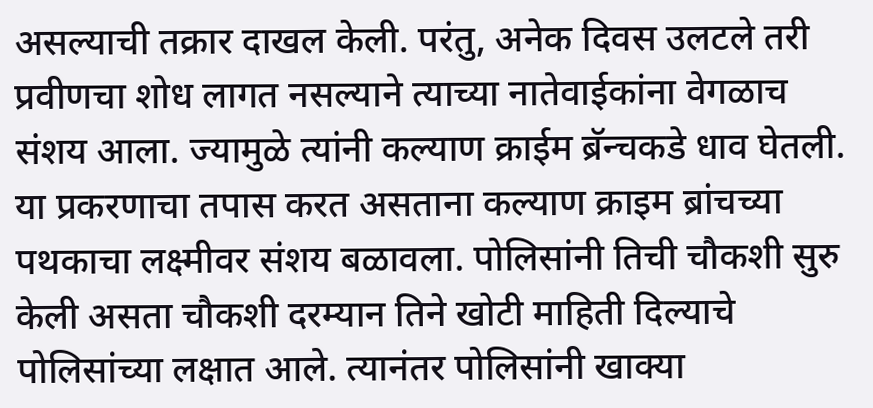असल्याची तक्रार दाखल केली. परंतु, अनेक दिवस उलटले तरी प्रवीणचा शोध लागत नसल्याने त्याच्या नातेवाईकांना वेगळाच संशय आला. ज्यामुळे त्यांनी कल्याण क्राईम ब्रॅन्चकडे धाव घेतली. या प्रकरणाचा तपास करत असताना कल्याण क्राइम ब्रांचच्या पथकाचा लक्ष्मीवर संशय बळावला. पोलिसांनी तिची चौकशी सुरु केली असता चौकशी दरम्यान तिने खोटी माहिती दिल्याचे पोलिसांच्या लक्षात आले. त्यानंतर पोलिसांनी खाक्या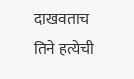दाखवताच तिने हत्येची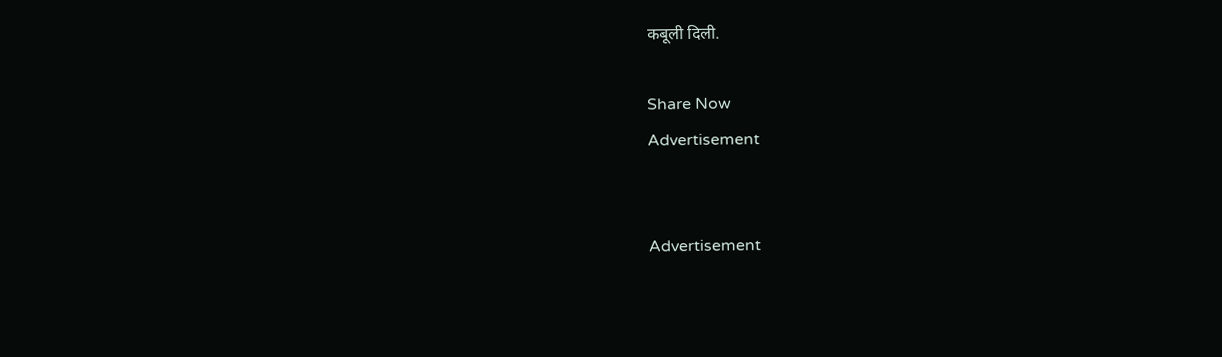कबूली दिली.

Share Now
Advertisement


Advertisement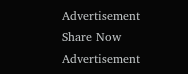Advertisement
Share Now
Advertisement